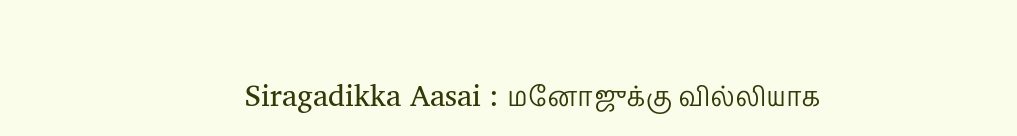Siragadikka Aasai : மனோஜுக்கு வில்லியாக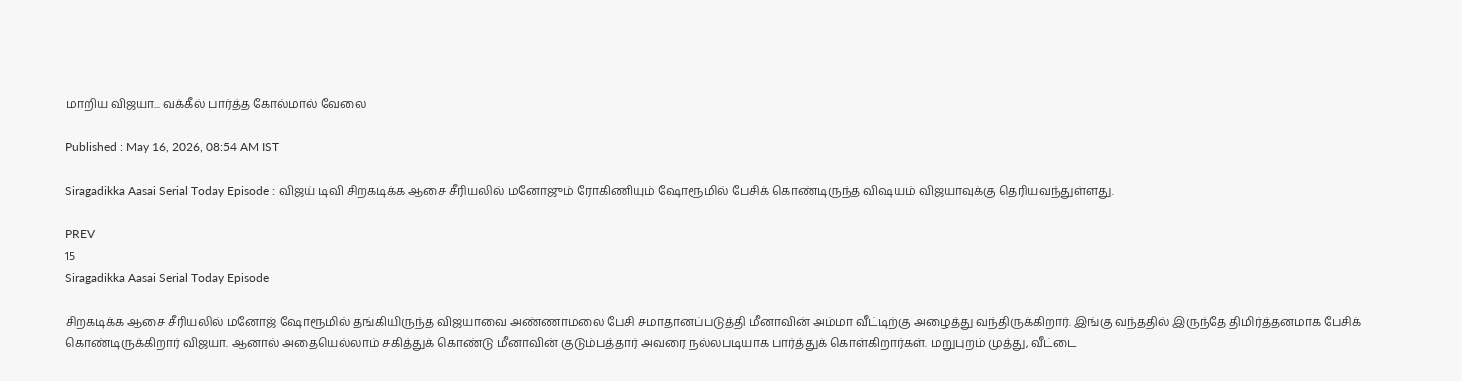மாறிய விஜயா... வக்கீல் பார்த்த கோல்மால் வேலை

Published : May 16, 2026, 08:54 AM IST

Siragadikka Aasai Serial Today Episode : விஜய் டிவி சிறகடிக்க ஆசை சீரியலில் மனோஜும் ரோகிணியும் ஷோரூமில் பேசிக் கொண்டிருந்த விஷயம் விஜயாவுக்கு தெரியவந்துள்ளது.

PREV
15
Siragadikka Aasai Serial Today Episode

சிறகடிக்க ஆசை சீரியலில் மனோஜ் ஷோரூமில் தங்கியிருந்த விஜயாவை அண்ணாமலை பேசி சமாதானப்படுத்தி மீனாவின் அம்மா வீட்டிற்கு அழைத்து வந்திருக்கிறார். இங்கு வந்ததில் இருந்தே திமிர்த்தனமாக பேசிக் கொண்டிருக்கிறார் விஜயா. ஆனால் அதையெல்லாம் சகித்துக் கொண்டு மீனாவின் குடும்பத்தார் அவரை நல்லபடியாக பார்த்துக் கொள்கிறார்கள். மறுபுறம் முத்து, வீட்டை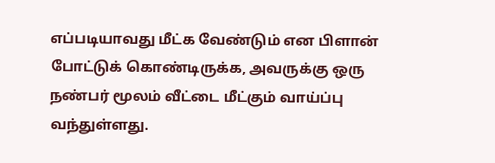எப்படியாவது மீட்க வேண்டும் என பிளான் போட்டுக் கொண்டிருக்க, அவருக்கு ஒரு நண்பர் மூலம் வீட்டை மீட்கும் வாய்ப்பு வந்துள்ளது.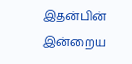இதன்பின் இன்றைய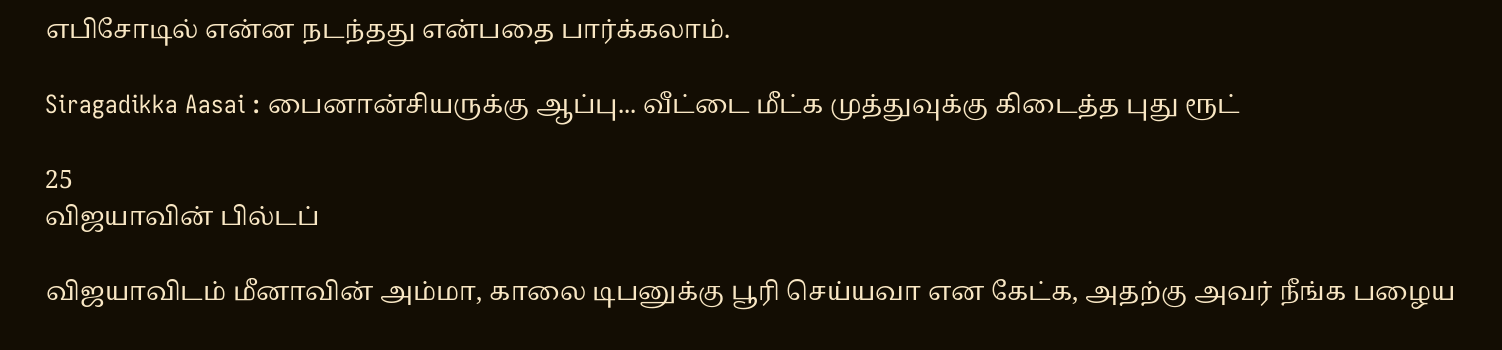எபிசோடில் என்ன நடந்தது என்பதை பார்க்கலாம்.

Siragadikka Aasai : பைனான்சியருக்கு ஆப்பு... வீட்டை மீட்க முத்துவுக்கு கிடைத்த புது ரூட்

25
விஜயாவின் பில்டப்

விஜயாவிடம் மீனாவின் அம்மா, காலை டிபனுக்கு பூரி செய்யவா என கேட்க, அதற்கு அவர் நீங்க பழைய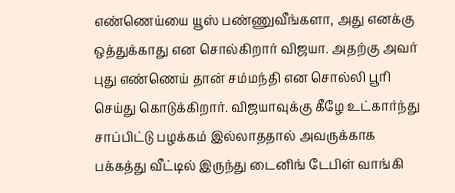எண்ணெய்யை யூஸ் பண்ணுவீங்களா, அது எனக்கு ஒத்துக்காது என சொல்கிறார் விஜயா. அதற்கு அவர் புது எண்ணெய் தான் சம்மந்தி என சொல்லி பூரி செய்து கொடுக்கிறார். விஜயாவுக்கு கீழே உட்கார்ந்து சாப்பிட்டு பழக்கம் இல்லாததால் அவருக்காக பக்கத்து வீட்டில் இருந்து டைனிங் டேபிள் வாங்கி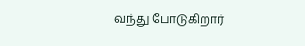வந்து போடுகிறார்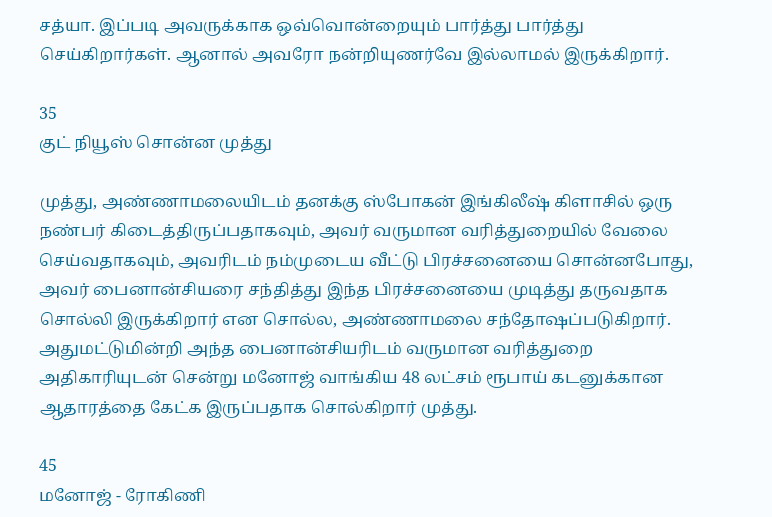சத்யா. இப்படி அவருக்காக ஒவ்வொன்றையும் பார்த்து பார்த்து செய்கிறார்கள். ஆனால் அவரோ நன்றியுணர்வே இல்லாமல் இருக்கிறார்.

35
குட் நியூஸ் சொன்ன முத்து

முத்து, அண்ணாமலையிடம் தனக்கு ஸ்போகன் இங்கிலீஷ் கிளாசில் ஒரு நண்பர் கிடைத்திருப்பதாகவும், அவர் வருமான வரித்துறையில் வேலை செய்வதாகவும், அவரிடம் நம்முடைய வீட்டு பிரச்சனையை சொன்னபோது, அவர் பைனான்சியரை சந்தித்து இந்த பிரச்சனையை முடித்து தருவதாக சொல்லி இருக்கிறார் என சொல்ல, அண்ணாமலை சந்தோஷப்படுகிறார். அதுமட்டுமின்றி அந்த பைனான்சியரிடம் வருமான வரித்துறை அதிகாரியுடன் சென்று மனோஜ் வாங்கிய 48 லட்சம் ரூபாய் கடனுக்கான ஆதாரத்தை கேட்க இருப்பதாக சொல்கிறார் முத்து.

45
மனோஜ் - ரோகிணி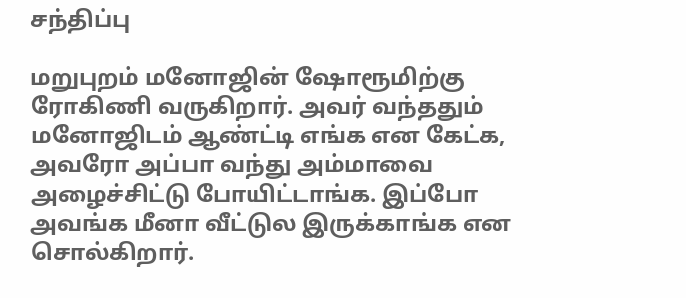சந்திப்பு

மறுபுறம் மனோஜின் ஷோரூமிற்கு ரோகிணி வருகிறார். அவர் வந்ததும் மனோஜிடம் ஆண்ட்டி எங்க என கேட்க, அவரோ அப்பா வந்து அம்மாவை அழைச்சிட்டு போயிட்டாங்க. இப்போ அவங்க மீனா வீட்டுல இருக்காங்க என சொல்கிறார்.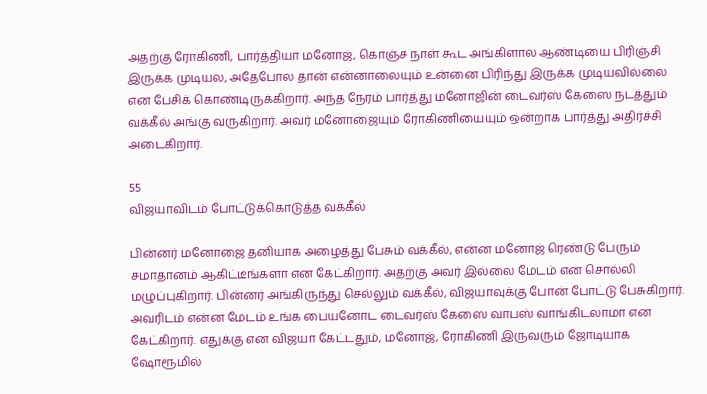அதற்கு ரோகிணி, பார்த்தியா மனோஜ், கொஞ்ச நாள் கூட அங்கிளால ஆண்டியை பிரிஞ்சி இருக்க முடியல, அதேபோல தான் என்னாலையும் உன்னை பிரிந்து இருக்க முடியவில்லை என பேசிக் கொண்டிருக்கிறார். அந்த நேரம் பார்த்து மனோஜின் டைவர்ஸ் கேஸை நடத்தும் வக்கீல் அங்கு வருகிறார். அவர் மனோஜையும் ரோகிணியையும் ஒன்றாக பார்த்து அதிர்ச்சி அடைகிறார்.

55
விஜயாவிடம் போட்டுக்கொடுத்த வக்கீல்

பின்னர் மனோஜை தனியாக அழைத்து பேசும் வக்கீல், என்ன மனோஜ் ரெண்டு பேரும் சமாதானம் ஆகிட்டீங்களா என கேட்கிறார். அதற்கு அவர் இல்லை மேடம் என சொல்லி மழுப்புகிறார். பின்னர் அங்கிருந்து செல்லும் வக்கீல், விஜயாவுக்கு போன் போட்டு பேசுகிறார். அவரிடம் என்ன மேடம் உங்க பையனோட டைவர்ஸ் கேஸை வாபஸ் வாங்கிடலாமா என கேட்கிறார். எதுக்கு என விஜயா கேட்டதும், மனோஜ், ரோகிணி இருவரும் ஜோடியாக ஷோரூமில்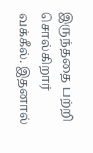இருந்ததை பற்றி சொல்கிறார் வக்கீல். இதனால்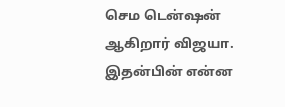செம டென்ஷன் ஆகிறார் விஜயா. இதன்பின் என்ன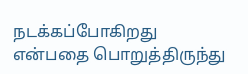நடக்கப்போகிறது என்பதை பொறுத்திருந்து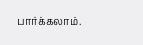பார்க்கலாம்.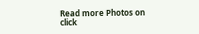Read more Photos on
click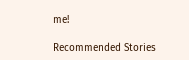me!

Recommended Stories